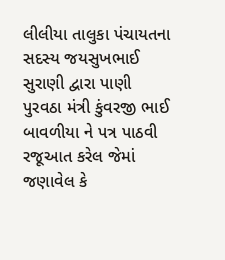લીલીયા તાલુકા પંચાયતના સદસ્ય જયસુખભાઈ સુરાણી દ્વારા પાણી પુરવઠા મંત્રી કુંવરજી ભાઈ બાવળીયા ને પત્ર પાઠવી રજૂઆત કરેલ જેમાં જણાવેલ કે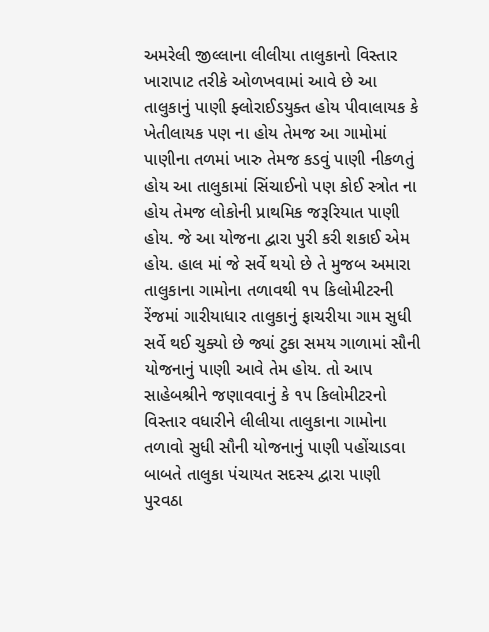અમરેલી જીલ્લાના લીલીયા તાલુકાનો વિસ્તાર ખારાપાટ તરીકે ઓળખવામાં આવે છે આ તાલુકાનું પાણી ફ્લોરાઈડયુક્ત હોય પીવાલાયક કે ખેતીલાયક પણ ના હોય તેમજ આ ગામોમાં પાણીના તળમાં ખારુ તેમજ કડવું પાણી નીકળતું હોય આ તાલુકામાં સિંચાઈનો પણ કોઈ સ્ત્રોત ના હોય તેમજ લોકોની પ્રાથમિક જરૂરિયાત પાણી હોય. જે આ યોજના દ્વારા પુરી કરી શકાઈ એમ હોય. હાલ માં જે સર્વે થયો છે તે મુજબ અમારા તાલુકાના ગામોના તળાવથી ૧૫ કિલોમીટરની રેંજમાં ગારીયાધાર તાલુકાનું ફાચરીયા ગામ સુધી સર્વે થઈ ચુક્યો છે જ્યાં ટુકા સમય ગાળામાં સૌની યોજનાનું પાણી આવે તેમ હોય. તો આપ સાહેબશ્રીને જણાવવાનું કે ૧૫ કિલોમીટરનો વિસ્તાર વધારીને લીલીયા તાલુકાના ગામોના તળાવો સુધી સૌની યોજનાનું પાણી પહોંચાડવા બાબતે તાલુકા પંચાયત સદસ્ય દ્વારા પાણી પુરવઠા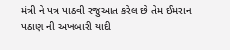મંત્રી ને પત્ર પાઠવી રજુઆત કરેલ છે તેમ ઈમરાન પઠાણ ની અખબારી યાદી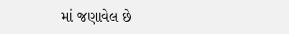માં જણાવેલ છે